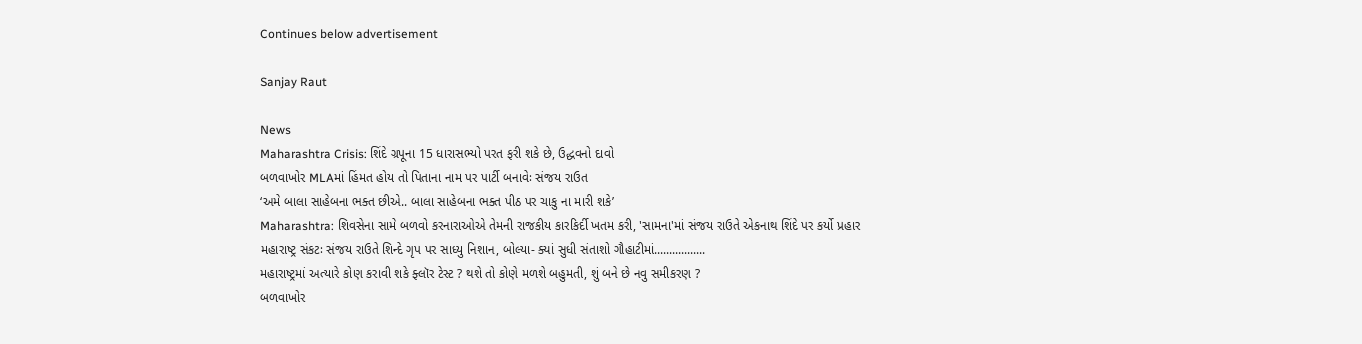Continues below advertisement

Sanjay Raut

News
Maharashtra Crisis: શિંદે ગ્રપૂના 15 ધારાસભ્યો પરત ફરી શકે છે, ઉદ્ધવનો દાવો
બળવાખોર MLAમાં હિંમત હોય તો પિતાના નામ પર પાર્ટી બનાવેઃ સંજય રાઉત
‘અમે બાલા સાહેબના ભક્ત છીએ.. બાલા સાહેબના ભક્ત પીઠ પર ચાકુ ના મારી શકે’
Maharashtra: શિવસેના સામે બળવો કરનારાઓએ તેમની રાજકીય કારકિર્દી ખતમ કરી, 'સામના'માં સંજય રાઉતે એકનાથ શિંદે પર કર્યો પ્રહાર
મહારાષ્ટ્ર સંકટઃ સંજય રાઉતે શિન્દે ગૃપ પર સાધ્યુ નિશાન, બોલ્યા- ક્યાં સુધી સંતાશો ગૌહાટીમાં.................
મહારાષ્ટ્રમાં અત્યારે કોણ કરાવી શકે ફ્લૉર ટેસ્ટ ? થશે તો કોણે મળશે બહુમતી, શું બને છે નવુ સમીકરણ ?
બળવાખોર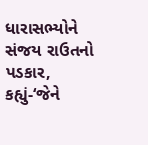ધારાસભ્યોને સંજય રાઉતનો પડકાર, કહ્યું-‘જેને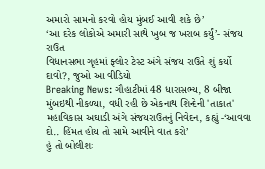અમારો સામનો કરવો હોય મુંબઈ આવી શકે છે’
‘આ દરેક લોકોએ અમારી સાથે ખુબ જ ખરાબ કર્યું’- સંજય રાઉત
વિધાનસભા ગૃહમાં ફ્લોર ટેસ્ટ અંગે સંજય રાઉતે શું કર્યો દાવો?, જુઓ આ વીડિયો
Breaking News: ગૌહાટીમાં 48 ધારાસભ્ય, 8 બીજા મુંબઇથી નીકળ્યા, વધી રહી છે એકનાથ શિન્દેની 'તાકાત'
મહાવિકાસ અઘાડી અંગે સંજયરાઉતનું નિવેદન, કહ્યું -‘આવવા દો.. હિંમત હોય તો સામે આવીને વાત કરો’
હું તો બોલીશઃ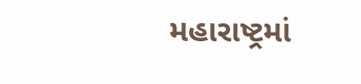મહારાષ્ટ્રમાં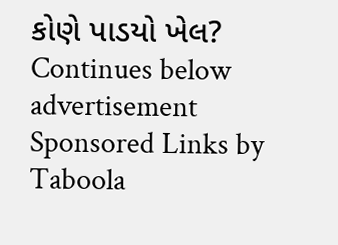કોણે પાડયો ખેલ?
Continues below advertisement
Sponsored Links by Taboola